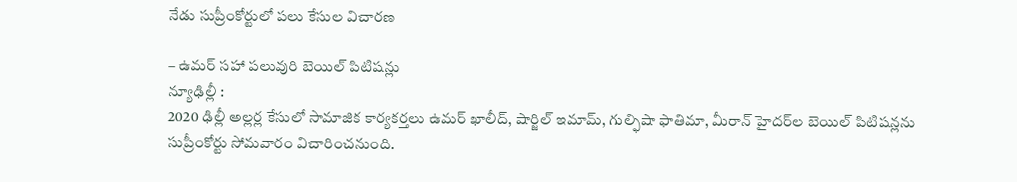నేడు సుప్రీంకోర్టులో పలు కేసుల విచారణ

– ఉమర్‌ సహా పలువురి బెయిల్‌ పిటిషన్లు
న్యూఢిల్లీ :
2020 ఢిల్లీ అల్లర్ల కేసులో సామాజిక కార్యకర్తలు ఉమర్‌ ఖాలీద్‌, షార్జిల్‌ ఇమామ్‌, గుల్ఫిషా ఫాతిమా, మీరాన్‌ హైదర్‌ల బెయిల్‌ పిటిషన్లను సుప్రీంకోర్టు సోమవారం విచారించనుంది.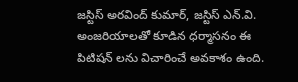జస్టిస్‌ అరవింద్‌ కుమార్‌, జస్టిస్‌ ఎన్‌.వి. అంజరియాలతో కూడిన ధర్మాసనం ఈ పిటిషన్‌ లను విచారించే అవకాశం ఉంది.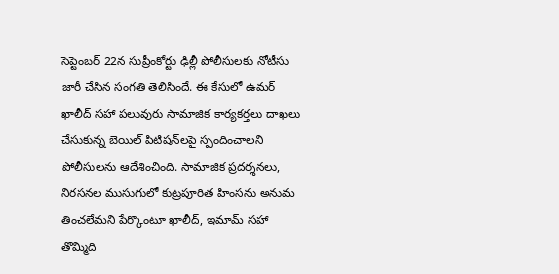సెప్టెంబర్‌ 22న సుప్రీంకోర్టు ఢిల్లీ పోలీసులకు నోటీసు జారీ చేసిన సంగతి తెలిసిందే. ఈ కేసులో ఉమర్‌ ఖాలీద్‌ సహా పలువురు సామాజిక కార్యకర్తలు దాఖలు చేసుకున్న బెయిల్‌ పిటిషన్‌లపై స్పందించాలని పోలీసులను ఆదేశించింది. సామాజిక ప్రదర్శనలు, నిరసనల ముసుగులో కుట్రపూరిత హింసను అనుమ తించలేమని పేర్కొంటూ ఖాలీద్‌, ఇమామ్‌ సహా తొమ్మిది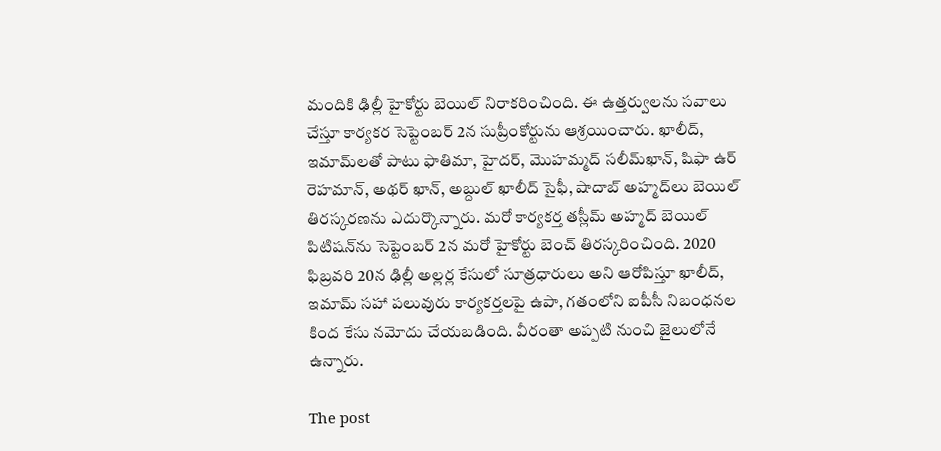మందికి ఢిల్లీ హైకోర్టు బెయిల్‌ నిరాకరించింది. ఈ ఉత్తర్వులను సవాలు చేస్తూ కార్యకర సెప్టెంబర్‌ 2న సుప్రీంకోర్టును ఆశ్రయించారు. ఖాలీద్‌, ఇమామ్‌లతో పాటు ఫాతిమా, హైదర్‌, మొహమ్మద్‌ సలీమ్‌ఖాన్‌, షిఫా ఉర్‌ రెహమాన్‌, అథర్‌ ఖాన్‌, అబ్దుల్‌ ఖాలీద్‌ సైఫీ, షాదాబ్‌ అహ్మద్‌లు బెయిల్‌ తిరస్కరణను ఎదుర్కొన్నారు. మరో కార్యకర్త తస్లీమ్‌ అహ్మద్‌ బెయిల్‌ పిటిషన్‌ను సెప్టెంబర్‌ 2న మరో హైకోర్టు బెంచ్‌ తిరస్కరించింది. 2020 ఫిబ్రవరి 20న ఢిల్లీ అల్లర్ల కేసులో సూత్రధారులు అని ఆరోపిస్తూ ఖాలీద్‌, ఇమామ్‌ సహా పలువురు కార్యకర్తలపై ఉపా, గతంలోని ఐపీసీ నిబంధనల కింద కేసు నమోదు చేయబడింది. వీరంతా అప్పటి నుంచి జైలులోనే ఉన్నారు.

The post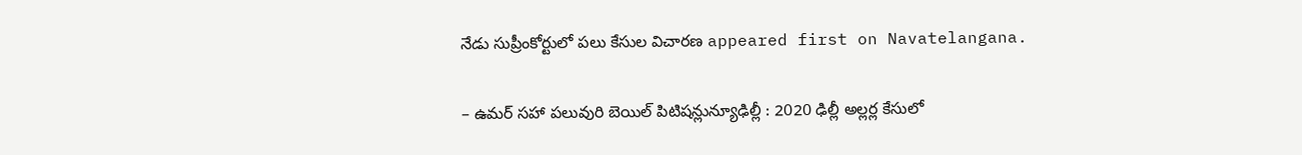నేడు సుప్రీంకోర్టులో పలు కేసుల విచారణ appeared first on Navatelangana.

– ఉమర్‌ సహా పలువురి బెయిల్‌ పిటిషన్లున్యూఢిల్లీ : 2020 ఢిల్లీ అల్లర్ల కేసులో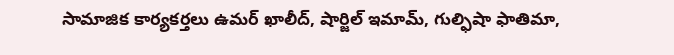సామాజిక కార్యకర్తలు ఉమర్‌ ఖాలీద్‌, షార్జిల్‌ ఇమామ్‌, గుల్ఫిషా ఫాతిమా,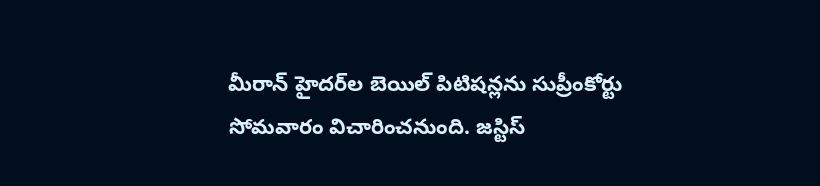మీరాన్‌ హైదర్‌ల బెయిల్‌ పిటిషన్లను సుప్రీంకోర్టు సోమవారం విచారించనుంది. జస్టిస్‌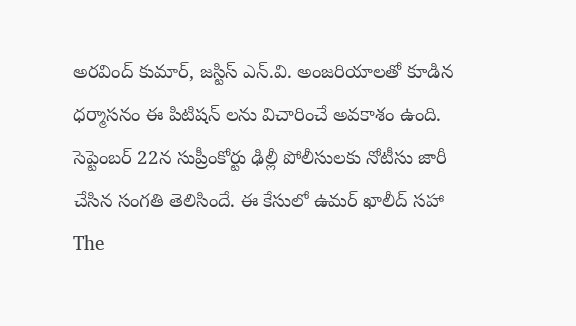అరవింద్‌ కుమార్‌, జస్టిస్‌ ఎన్‌.వి. అంజరియాలతో కూడిన ధర్మాసనం ఈ పిటిషన్‌ లను విచారించే అవకాశం ఉంది. సెప్టెంబర్‌ 22న సుప్రీంకోర్టు ఢిల్లీ పోలీసులకు నోటీసు జారీ చేసిన సంగతి తెలిసిందే. ఈ కేసులో ఉమర్‌ ఖాలీద్‌ సహా
The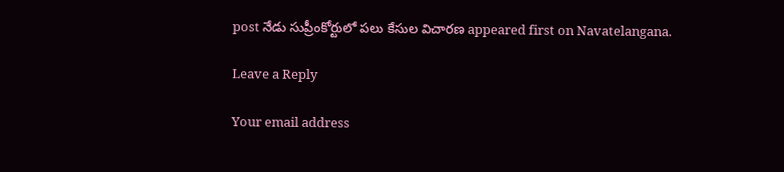post నేడు సుప్రీంకోర్టులో పలు కేసుల విచారణ appeared first on Navatelangana.

Leave a Reply

Your email address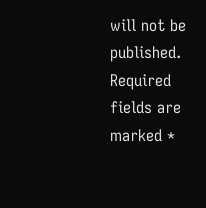will not be published. Required fields are marked *